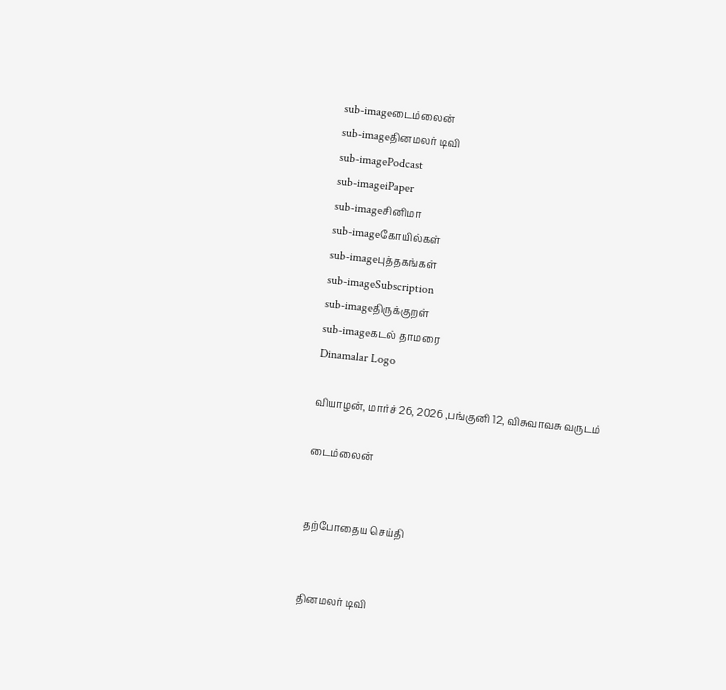sub-imageடைம்லைன்
sub-imageதினமலர் டிவி
sub-imagePodcast
sub-imageiPaper
sub-imageசினிமா
sub-imageகோயில்கள்
sub-imageபுத்தகங்கள்
sub-imageSubscription
sub-imageதிருக்குறள்
sub-imageகடல் தாமரை
Dinamalar Logo

வியாழன், மார்ச் 26, 2026 ,பங்குனி 12, விசுவாவசு வருடம்

டைம்லைன்


தற்போதைய செய்தி


தினமலர் டிவி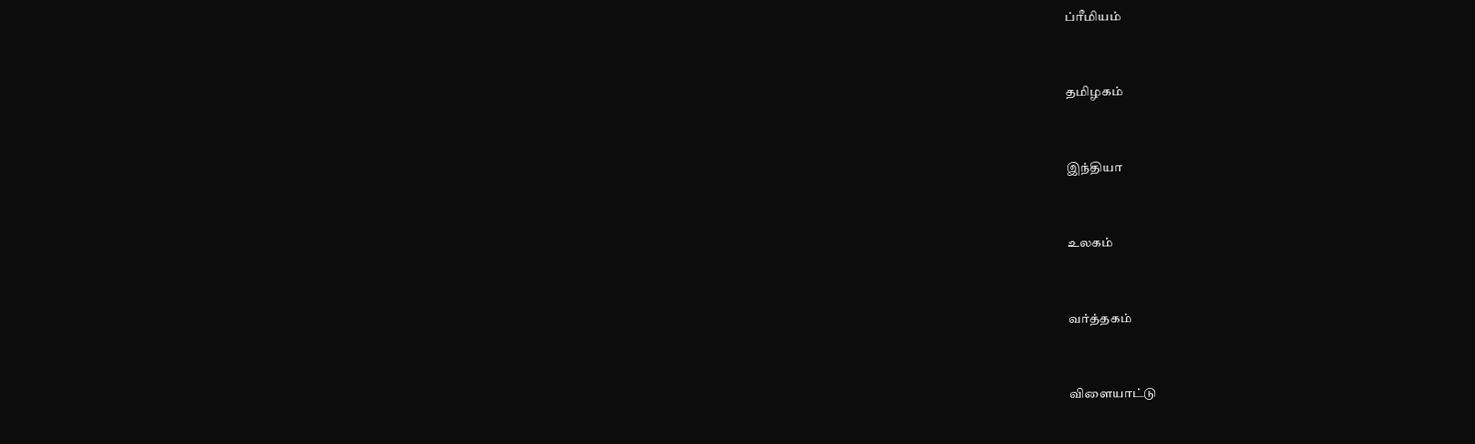ப்ரீமியம்


தமிழகம்


இந்தியா


உலகம்


வர்த்தகம்


விளையாட்டு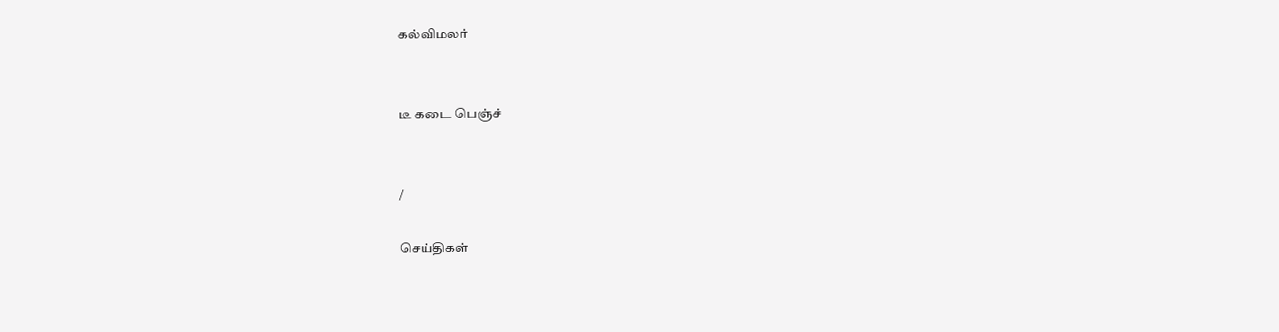கல்விமலர்


டீ கடை பெஞ்ச்


/

செய்திகள்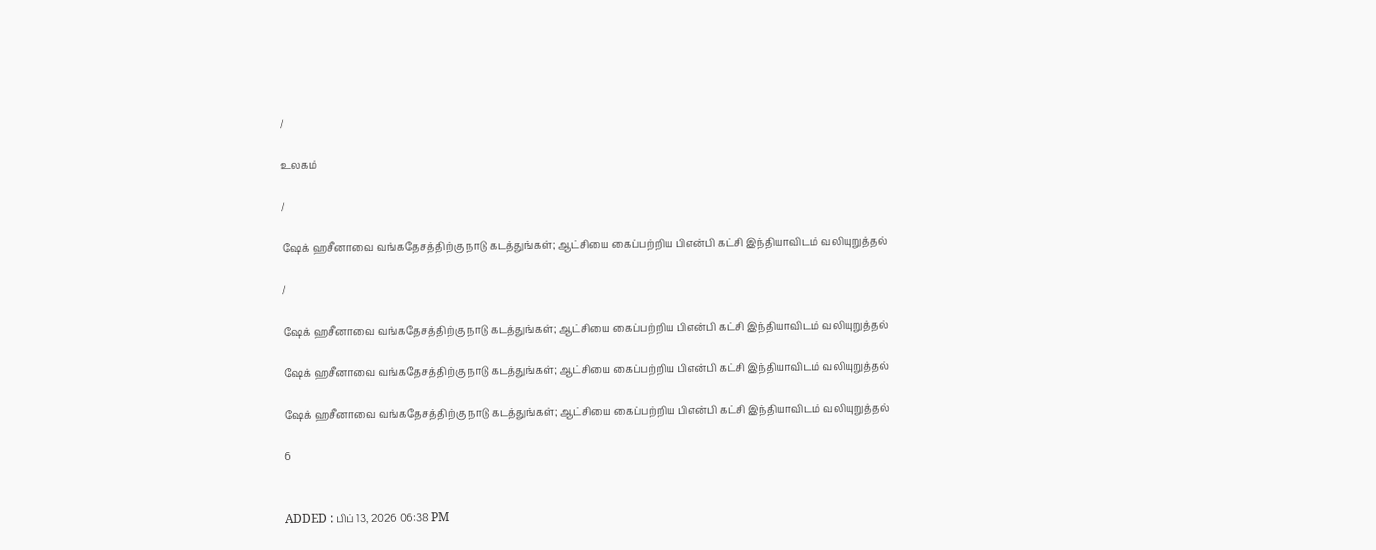/

உலகம்

/

ஷேக் ஹசீனாவை வங்கதேசத்திற்கு நாடு கடத்துங்கள்; ஆட்சியை கைப்பற்றிய பிஎன்பி கட்சி இந்தியாவிடம் வலியுறுத்தல்

/

ஷேக் ஹசீனாவை வங்கதேசத்திற்கு நாடு கடத்துங்கள்; ஆட்சியை கைப்பற்றிய பிஎன்பி கட்சி இந்தியாவிடம் வலியுறுத்தல்

ஷேக் ஹசீனாவை வங்கதேசத்திற்கு நாடு கடத்துங்கள்; ஆட்சியை கைப்பற்றிய பிஎன்பி கட்சி இந்தியாவிடம் வலியுறுத்தல்

ஷேக் ஹசீனாவை வங்கதேசத்திற்கு நாடு கடத்துங்கள்; ஆட்சியை கைப்பற்றிய பிஎன்பி கட்சி இந்தியாவிடம் வலியுறுத்தல்

6


ADDED : பிப் 13, 2026 06:38 PM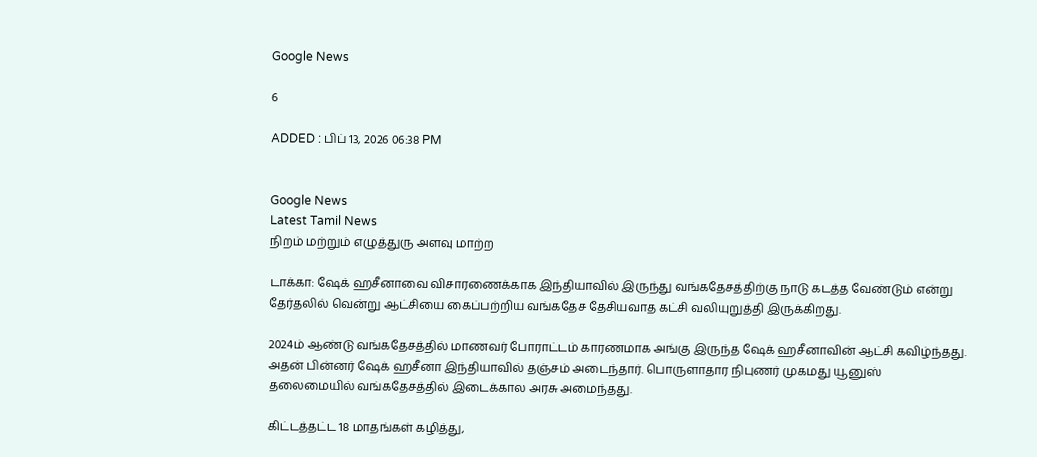Google News

6

ADDED : பிப் 13, 2026 06:38 PM


Google News
Latest Tamil News
நிறம் மற்றும் எழுத்துரு அளவு மாற்ற

டாக்கா: ஷேக் ஹசீனாவை விசாரணைக்காக இந்தியாவில் இருந்து வங்கதேசத்திற்கு நாடு கடத்த வேண்டும் என்று தேர்தலில் வென்று ஆட்சியை கைப்பற்றிய வங்கதேச தேசியவாத கட்சி வலியுறுத்தி இருக்கிறது.

2024ம் ஆண்டு வங்கதேசத்தில் மாணவர் போராட்டம் காரணமாக அங்கு இருந்த ஷேக் ஹசீனாவின் ஆட்சி கவிழ்ந்தது. அதன் பின்னர் ஷேக் ஹசீனா இந்தியாவில் தஞ்சம் அடைந்தார். பொருளாதார நிபுணர் முகமது யூனுஸ் தலைமையில் வங்கதேசத்தில் இடைக்கால அரசு அமைந்தது.

கிட்டத்தட்ட 18 மாதங்கள் கழித்து,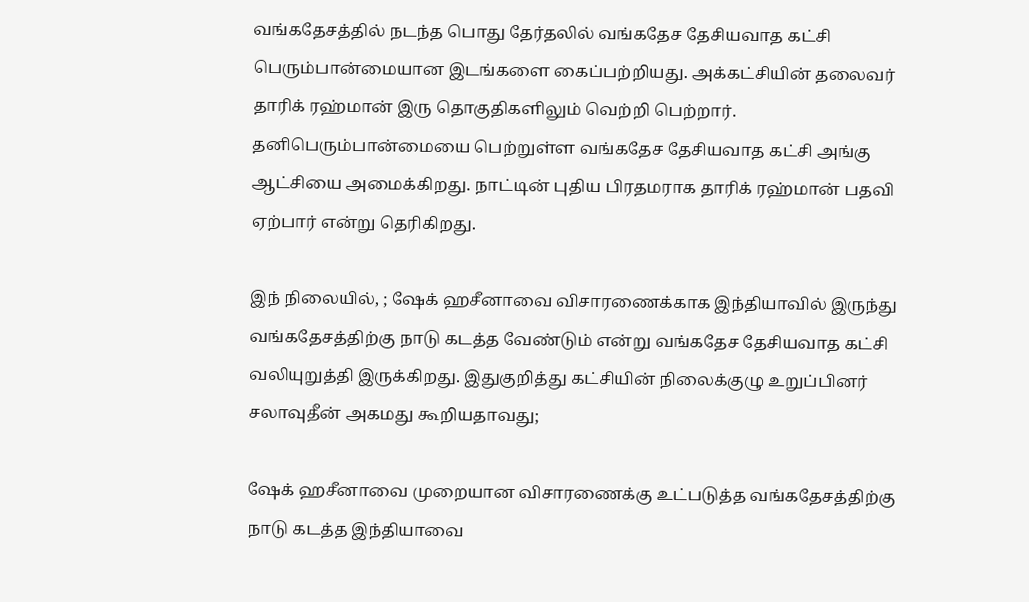வங்கதேசத்தில் நடந்த பொது தேர்தலில் வங்கதேச தேசியவாத கட்சி பெரும்பான்மையான இடங்களை கைப்பற்றியது. அக்கட்சியின் தலைவர் தாரிக் ரஹ்மான் இரு தொகுதிகளிலும் வெற்றி பெற்றார். தனிபெரும்பான்மையை பெற்றுள்ள வங்கதேச தேசியவாத கட்சி அங்கு ஆட்சியை அமைக்கிறது. நாட்டின் புதிய பிரதமராக தாரிக் ரஹ்மான் பதவி ஏற்பார் என்று தெரிகிறது.

இந் நிலையில், ; ஷேக் ஹசீனாவை விசாரணைக்காக இந்தியாவில் இருந்து வங்கதேசத்திற்கு நாடு கடத்த வேண்டும் என்று வங்கதேச தேசியவாத கட்சி வலியுறுத்தி இருக்கிறது. இதுகுறித்து கட்சியின் நிலைக்குழு உறுப்பினர் சலாவுதீன் அகமது கூறியதாவது;

ஷேக் ஹசீனாவை முறையான விசாரணைக்கு உட்படுத்த வங்கதேசத்திற்கு நாடு கடத்த இந்தியாவை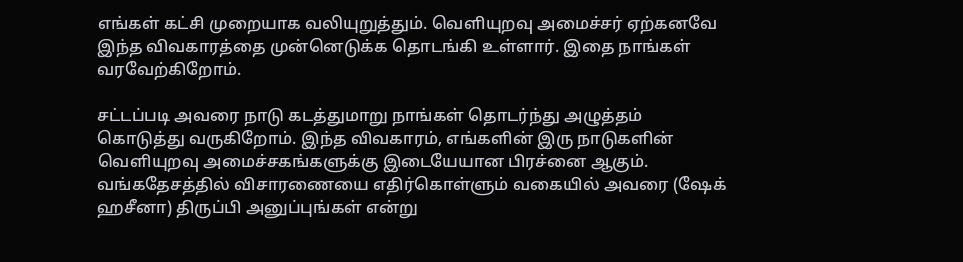எங்கள் கட்சி முறையாக வலியுறுத்தும். வெளியுறவு அமைச்சர் ஏற்கனவே இந்த விவகாரத்தை முன்னெடுக்க தொடங்கி உள்ளார். இதை நாங்கள் வரவேற்கிறோம்.

சட்டப்படி அவரை நாடு கடத்துமாறு நாங்கள் தொடர்ந்து அழுத்தம் கொடுத்து வருகிறோம். இந்த விவகாரம், எங்களின் இரு நாடுகளின் வெளியுறவு அமைச்சகங்களுக்கு இடையேயான பிரச்னை ஆகும். வங்கதேசத்தில் விசாரணையை எதிர்கொள்ளும் வகையில் அவரை (ஷேக் ஹசீனா) திருப்பி அனுப்புங்கள் என்று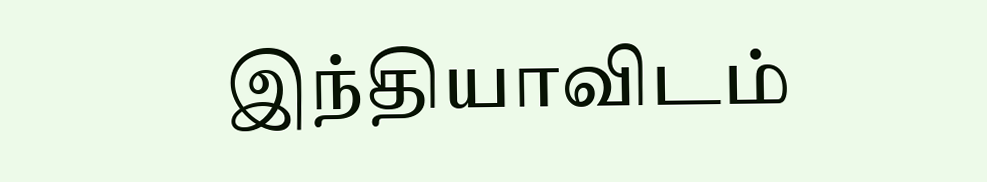இந்தியாவிடம்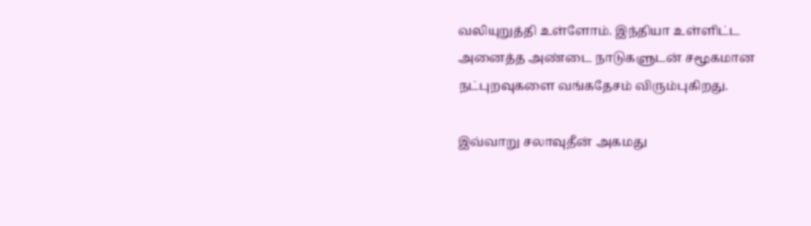வலியுறுத்தி உள்ளோம். இந்தியா உள்ளிட்ட அனைத்த அண்டை நாடுகளுடன் சமூகமான நட்புறவுகளை வங்கதேசம் விரும்புகிறது.

இவ்வாறு சலாவுதீன் அகமது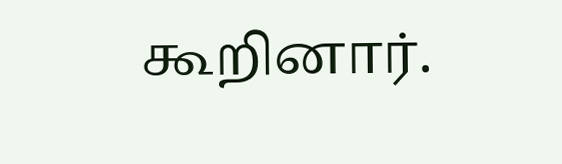கூறினார்.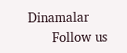Dinamalar
      Follow us